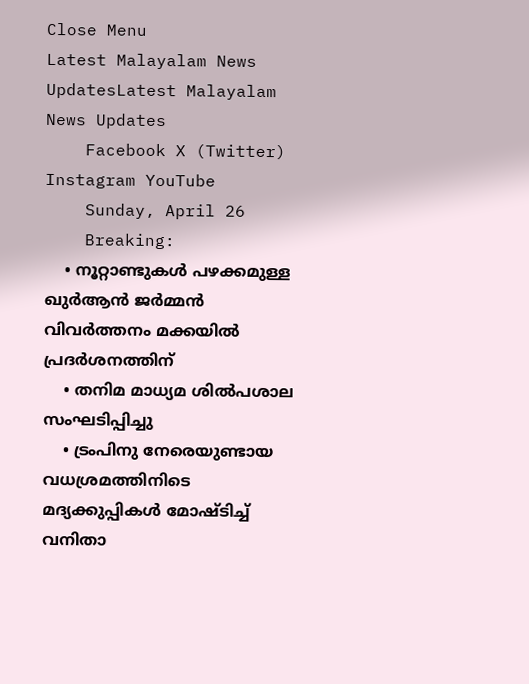Close Menu
Latest Malayalam News UpdatesLatest Malayalam News Updates
    Facebook X (Twitter) Instagram YouTube
    Sunday, April 26
    Breaking:
    • നൂറ്റാണ്ടുകൾ പഴക്കമുള്ള ഖുർആൻ ജർമ്മൻ വിവർത്തനം മക്കയിൽ പ്രദർശനത്തിന്
    • തനിമ മാധ്യമ ശിൽപശാല സംഘടിപ്പിച്ചു
    • ട്രംപിനു നേരെയുണ്ടായ വധശ്രമത്തിനിടെ മദ്യക്കുപ്പികള്‍ മോഷ്ടിച്ച് വനിതാ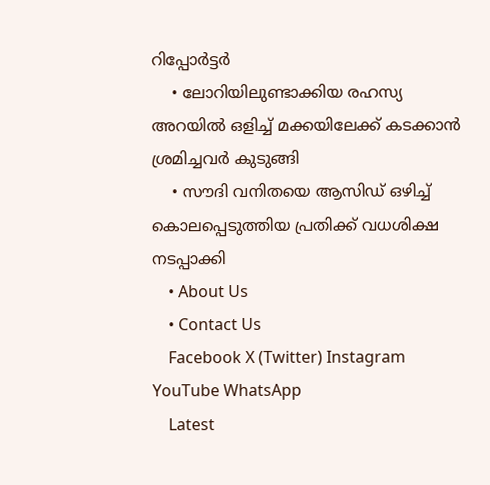റിപ്പോര്‍ട്ടര്‍
    • ലോറിയിലുണ്ടാക്കിയ രഹസ്യ അറയില്‍ ഒളിച്ച് മക്കയിലേക്ക് കടക്കാന്‍ ശ്രമിച്ചവര്‍ കുടുങ്ങി
    • സൗദി വനിതയെ ആസിഡ് ഒഴിച്ച് കൊലപ്പെടുത്തിയ പ്രതിക്ക് വധശിക്ഷ നടപ്പാക്കി
    • About Us
    • Contact Us
    Facebook X (Twitter) Instagram YouTube WhatsApp
    Latest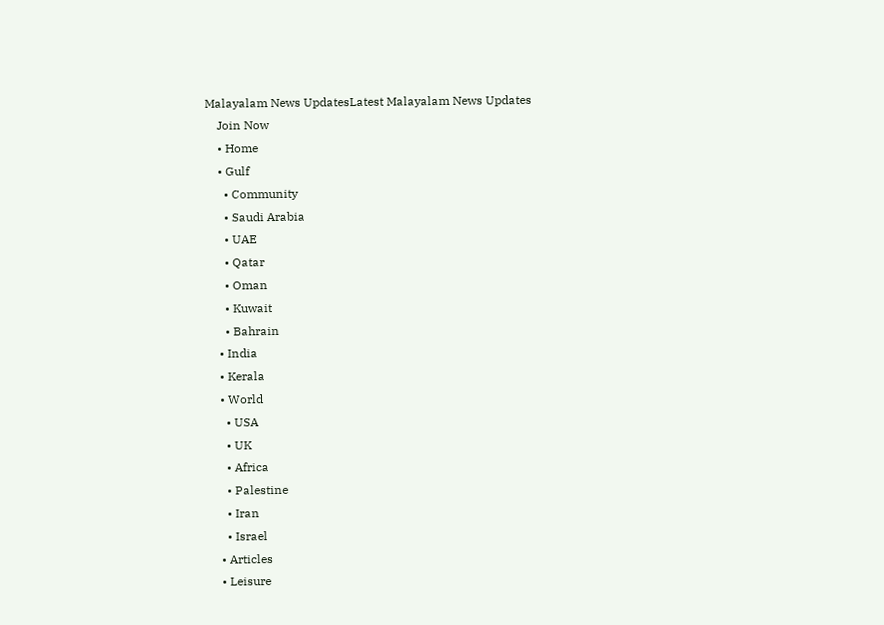Malayalam News UpdatesLatest Malayalam News Updates
    Join Now
    • Home
    • Gulf
      • Community
      • Saudi Arabia
      • UAE
      • Qatar
      • Oman
      • Kuwait
      • Bahrain
    • India
    • Kerala
    • World
      • USA
      • UK
      • Africa
      • Palestine
      • Iran
      • Israel
    • Articles
    • Leisure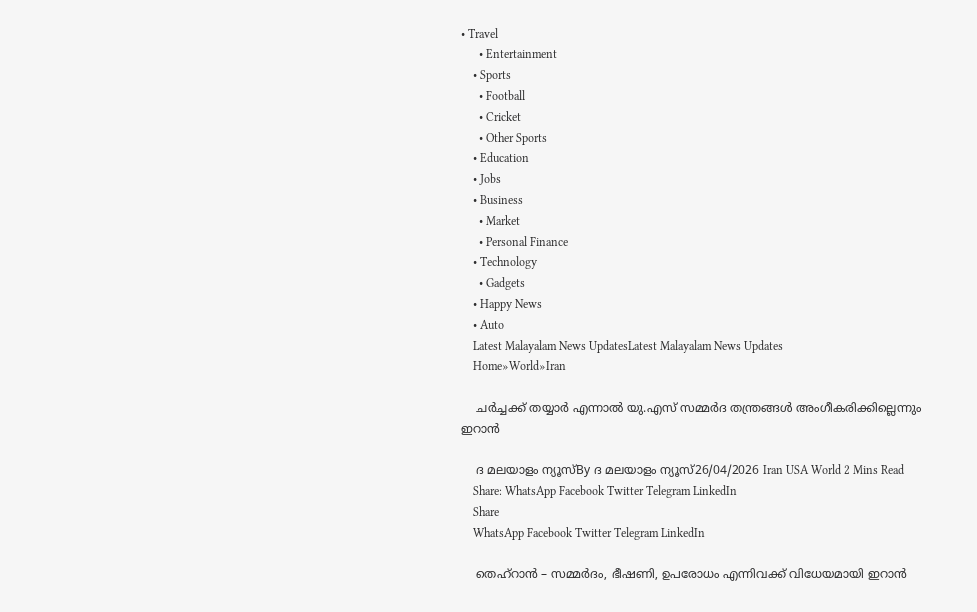• Travel
      • Entertainment
    • Sports
      • Football
      • Cricket
      • Other Sports
    • Education
    • Jobs
    • Business
      • Market
      • Personal Finance
    • Technology
      • Gadgets
    • Happy News
    • Auto
    Latest Malayalam News UpdatesLatest Malayalam News Updates
    Home»World»Iran

    ചർച്ചക്ക് തയ്യാർ എന്നാൽ യു.എസ് സമ്മര്‍ദ തന്ത്രങ്ങള്‍ അംഗീകരിക്കില്ലെന്നും ഇറാന്‍

    ദ മലയാളം ന്യൂസ്By ദ മലയാളം ന്യൂസ്26/04/2026 Iran USA World 2 Mins Read
    Share: WhatsApp Facebook Twitter Telegram LinkedIn
    Share
    WhatsApp Facebook Twitter Telegram LinkedIn

    തെഹ്റാന്‍ – സമ്മര്‍ദം, ഭീഷണി, ഉപരോധം എന്നിവക്ക് വിധേയമായി ഇറാന്‍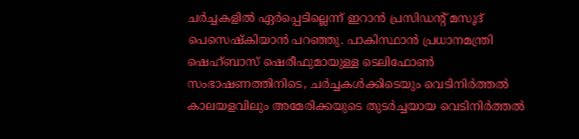ചര്‍ച്ചകളില്‍ ഏര്‍പ്പെടില്ലെന്ന് ഇറാന്‍ പ്രസിഡന്റ് മസൂദ് പെസെഷ്‌കിയാന്‍ പറഞ്ഞു. പാകിസ്ഥാന്‍ പ്രധാനമന്ത്രി ഷെഹ്ബാസ് ഷെരീഫുമായുള്ള ടെലിഫോണ്‍ സംഭാഷണത്തിനിടെ, ചര്‍ച്ചകള്‍ക്കിടെയും വെടിനിര്‍ത്തല്‍ കാലയളവിലും അമേരിക്കയുടെ തുടര്‍ച്ചയായ വെടിനിര്‍ത്തല്‍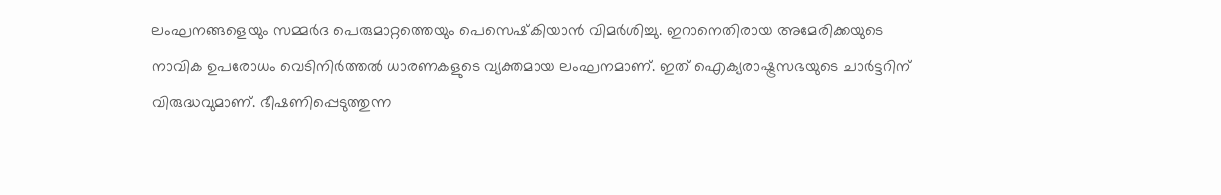ലംഘനങ്ങളെയും സമ്മര്‍ദ പെരുമാറ്റത്തെയും പെസെഷ്‌കിയാന്‍ വിമര്‍ശിച്ചു. ഇറാനെതിരായ അമേരിക്കയുടെ നാവിക ഉപരോധം വെടിനിര്‍ത്തല്‍ ധാരണകളുടെ വ്യക്തമായ ലംഘനമാണ്. ഇത് ഐക്യരാഷ്ട്രസഭയുടെ ചാര്‍ട്ടറിന് വിരുദ്ധവുമാണ്. ഭീഷണിപ്പെടുത്തുന്ന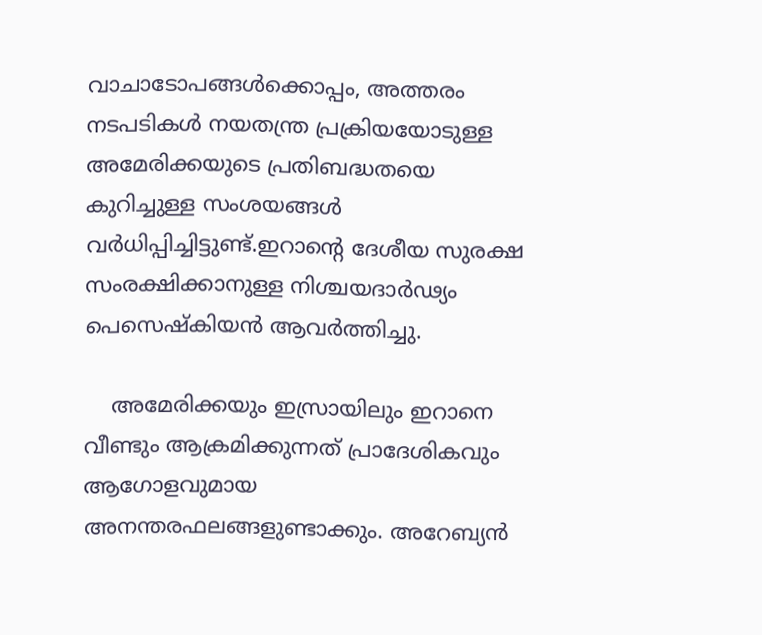വാചാടോപങ്ങള്‍ക്കൊപ്പം, അത്തരം നടപടികള്‍ നയതന്ത്ര പ്രക്രിയയോടുള്ള അമേരിക്കയുടെ പ്രതിബദ്ധതയെ കുറിച്ചുള്ള സംശയങ്ങള്‍ വര്‍ധിപ്പിച്ചിട്ടുണ്ട്.ഇറാന്റെ ദേശീയ സുരക്ഷ സംരക്ഷിക്കാനുള്ള നിശ്ചയദാര്‍ഢ്യം പെസെഷ്‌കിയന്‍ ആവര്‍ത്തിച്ചു.

    അമേരിക്കയും ഇസ്രായിലും ഇറാനെ വീണ്ടും ആക്രമിക്കുന്നത് പ്രാദേശികവും ആഗോളവുമായ അനന്തരഫലങ്ങളുണ്ടാക്കും. അറേബ്യന്‍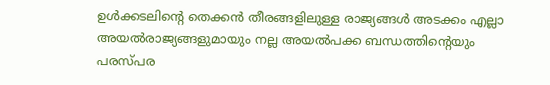ഉള്‍ക്കടലിന്റെ തെക്കന്‍ തീരങ്ങളിലുള്ള രാജ്യങ്ങള്‍ അടക്കം എല്ലാ അയല്‍രാജ്യങ്ങളുമായും നല്ല അയല്‍പക്ക ബന്ധത്തിന്റെയും പരസ്പര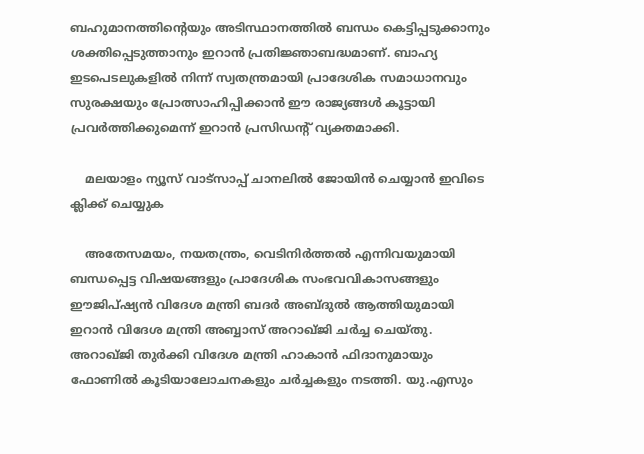ബഹുമാനത്തിന്റെയും അടിസ്ഥാനത്തില്‍ ബന്ധം കെട്ടിപ്പടുക്കാനും ശക്തിപ്പെടുത്താനും ഇറാന്‍ പ്രതിജ്ഞാബദ്ധമാണ്. ബാഹ്യ ഇടപെടലുകളില്‍ നിന്ന് സ്വതന്ത്രമായി പ്രാദേശിക സമാധാനവും സുരക്ഷയും പ്രോത്സാഹിപ്പിക്കാന്‍ ഈ രാജ്യങ്ങള്‍ കൂട്ടായി പ്രവര്‍ത്തിക്കുമെന്ന് ഇറാന്‍ പ്രസിഡന്റ് വ്യക്തമാക്കി.

    മലയാളം ന്യൂസ് വാട്സാപ്പ് ചാനലിൽ ജോയിൻ ചെയ്യാൻ ഇവിടെ ക്ലിക്ക് ചെയ്യുക

    അതേസമയം, നയതന്ത്രം, വെടിനിര്‍ത്തല്‍ എന്നിവയുമായി ബന്ധപ്പെട്ട വിഷയങ്ങളും പ്രാദേശിക സംഭവവികാസങ്ങളും ഈജിപ്ഷ്യന്‍ വിദേശ മന്ത്രി ബദര്‍ അബ്ദുല്‍ ആത്തിയുമായി ഇറാന്‍ വിദേശ മന്ത്രി അബ്ബാസ് അറാഖ്ജി ചര്‍ച്ച ചെയ്തു. അറാഖ്ജി തുര്‍ക്കി വിദേശ മന്ത്രി ഹാകാന്‍ ഫിദാനുമായും ഫോണില്‍ കൂടിയാലോചനകളും ചര്‍ച്ചകളും നടത്തി. യു.എസും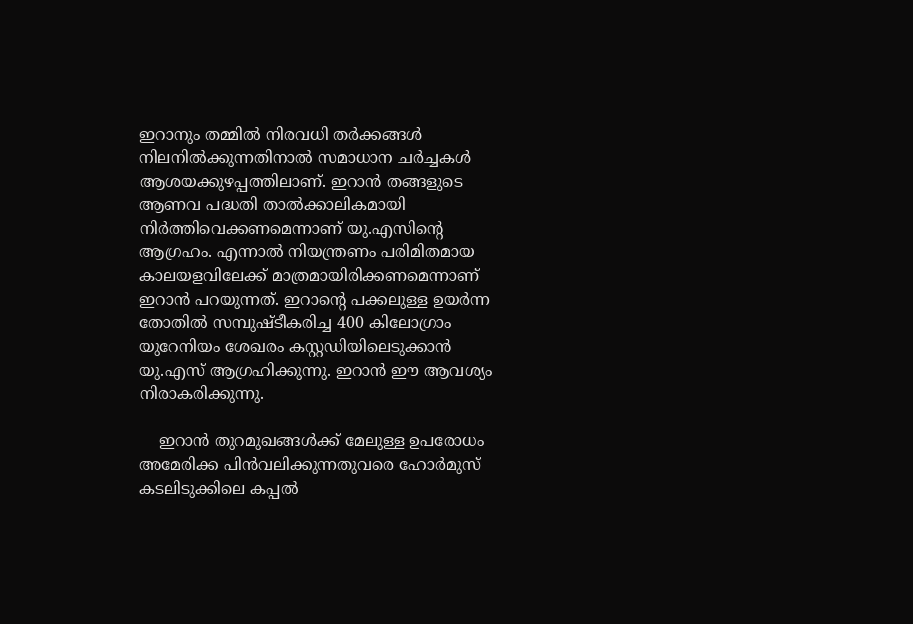ഇറാനും തമ്മില്‍ നിരവധി തര്‍ക്കങ്ങള്‍ നിലനില്‍ക്കുന്നതിനാല്‍ സമാധാന ചര്‍ച്ചകള്‍ ആശയക്കുഴപ്പത്തിലാണ്. ഇറാന്‍ തങ്ങളുടെ ആണവ പദ്ധതി താല്‍ക്കാലികമായി നിര്‍ത്തിവെക്കണമെന്നാണ് യു.എസിന്റെ ആഗ്രഹം. എന്നാല്‍ നിയന്ത്രണം പരിമിതമായ കാലയളവിലേക്ക് മാത്രമായിരിക്കണമെന്നാണ് ഇറാന്‍ പറയുന്നത്. ഇറാന്റെ പക്കലുള്ള ഉയര്‍ന്ന തോതില്‍ സമ്പുഷ്ടീകരിച്ച 400 കിലോഗ്രാം യുറേനിയം ശേഖരം കസ്റ്റഡിയിലെടുക്കാന്‍ യു.എസ് ആഗ്രഹിക്കുന്നു. ഇറാന്‍ ഈ ആവശ്യം നിരാകരിക്കുന്നു.

    ഇറാന്‍ തുറമുഖങ്ങള്‍ക്ക് മേലുള്ള ഉപരോധം അമേരിക്ക പിന്‍വലിക്കുന്നതുവരെ ഹോര്‍മുസ് കടലിടുക്കിലെ കപ്പല്‍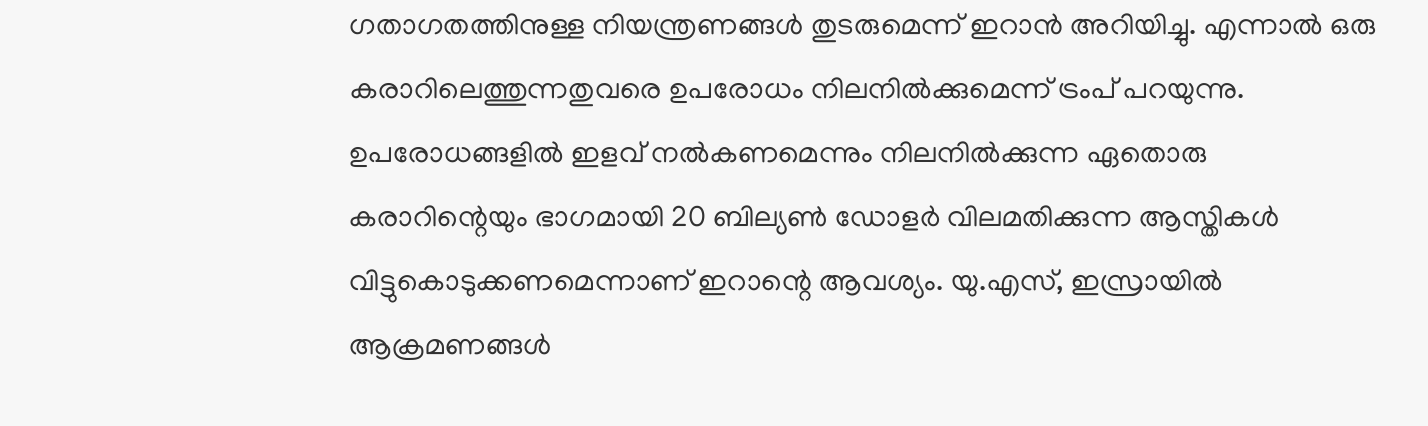ഗതാഗതത്തിനുള്ള നിയന്ത്രണങ്ങള്‍ തുടരുമെന്ന് ഇറാന്‍ അറിയിച്ചു. എന്നാല്‍ ഒരു കരാറിലെത്തുന്നതുവരെ ഉപരോധം നിലനില്‍ക്കുമെന്ന് ട്രംപ് പറയുന്നു. ഉപരോധങ്ങളില്‍ ഇളവ് നല്‍കണമെന്നും നിലനില്‍ക്കുന്ന ഏതൊരു കരാറിന്റെയും ഭാഗമായി 20 ബില്യണ്‍ ഡോളര്‍ വിലമതിക്കുന്ന ആസ്തികള്‍ വിട്ടുകൊടുക്കണമെന്നാണ് ഇറാന്റെ ആവശ്യം. യു.എസ്, ഇസ്രായില്‍ ആക്രമണങ്ങള്‍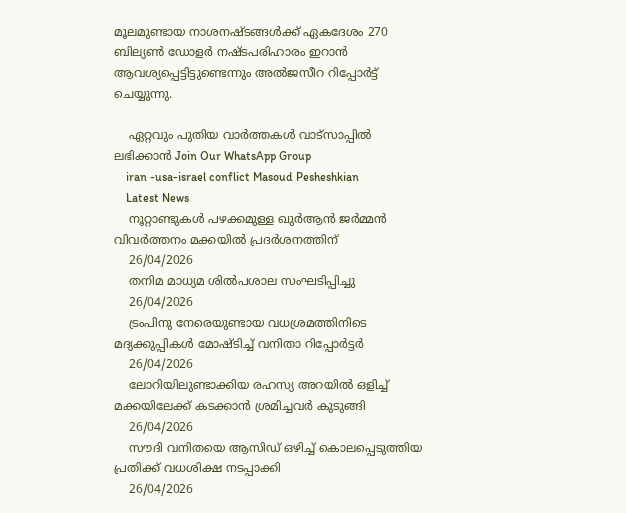മൂലമുണ്ടായ നാശനഷ്ടങ്ങള്‍ക്ക് ഏകദേശം 270 ബില്യണ്‍ ഡോളര്‍ നഷ്ടപരിഹാരം ഇറാന്‍ ആവശ്യപ്പെട്ടിട്ടുണ്ടെന്നും അല്‍ജസീറ റിപ്പോര്‍ട്ട് ചെയ്യുന്നു.

    ഏറ്റവും പുതിയ വാർത്തകൾ വാട്സാപ്പിൽ ലഭിക്കാൻ Join Our WhatsApp Group
    iran -usa-israel conflict Masoud Pesheshkian
    Latest News
    നൂറ്റാണ്ടുകൾ പഴക്കമുള്ള ഖുർആൻ ജർമ്മൻ വിവർത്തനം മക്കയിൽ പ്രദർശനത്തിന്
    26/04/2026
    തനിമ മാധ്യമ ശിൽപശാല സംഘടിപ്പിച്ചു
    26/04/2026
    ട്രംപിനു നേരെയുണ്ടായ വധശ്രമത്തിനിടെ മദ്യക്കുപ്പികള്‍ മോഷ്ടിച്ച് വനിതാ റിപ്പോര്‍ട്ടര്‍
    26/04/2026
    ലോറിയിലുണ്ടാക്കിയ രഹസ്യ അറയില്‍ ഒളിച്ച് മക്കയിലേക്ക് കടക്കാന്‍ ശ്രമിച്ചവര്‍ കുടുങ്ങി
    26/04/2026
    സൗദി വനിതയെ ആസിഡ് ഒഴിച്ച് കൊലപ്പെടുത്തിയ പ്രതിക്ക് വധശിക്ഷ നടപ്പാക്കി
    26/04/2026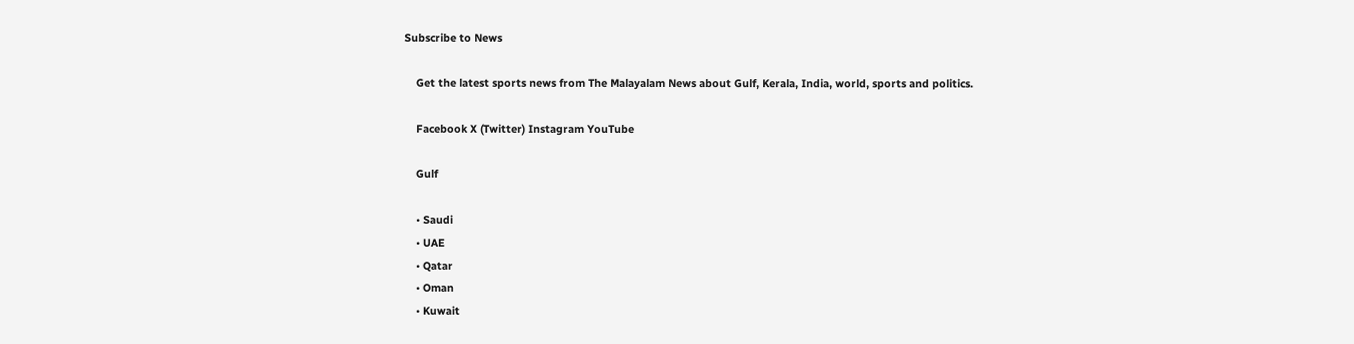Subscribe to News

    Get the latest sports news from The Malayalam News about Gulf, Kerala, India, world, sports and politics.

    Facebook X (Twitter) Instagram YouTube

    Gulf

    • Saudi
    • UAE
    • Qatar
    • Oman
    • Kuwait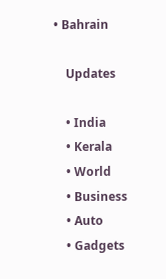• Bahrain

    Updates

    • India
    • Kerala
    • World
    • Business
    • Auto
    • Gadgets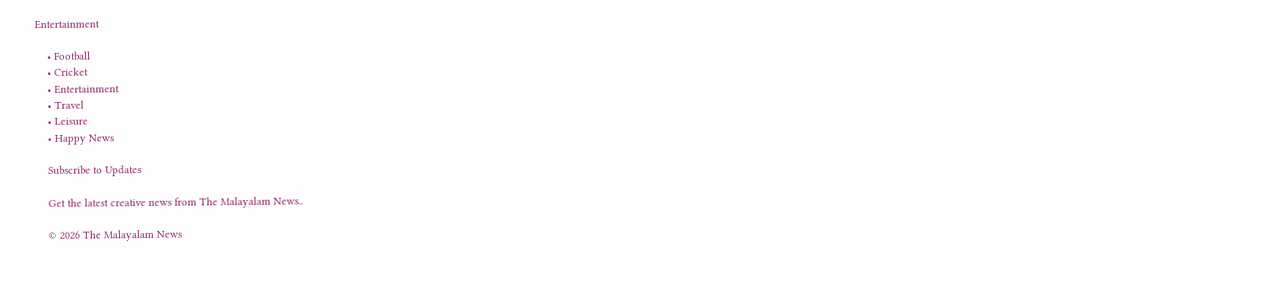Entertainment

    • Football
    • Cricket
    • Entertainment
    • Travel
    • Leisure
    • Happy News

    Subscribe to Updates

    Get the latest creative news from The Malayalam News..

    © 2026 The Malayalam News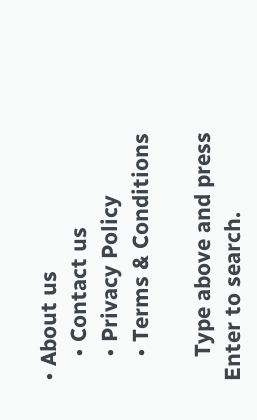• About us
    • Contact us
    • Privacy Policy
    • Terms & Conditions

    Type above and press Enter to search.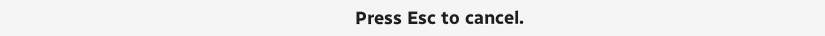Press Esc to cancel.